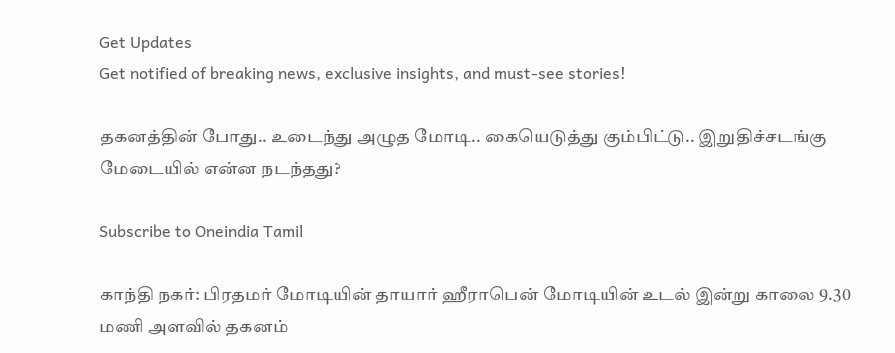Get Updates
Get notified of breaking news, exclusive insights, and must-see stories!

தகனத்தின் போது.. உடைந்து அழுத மோடி.. கையெடுத்து கும்பிட்டு.. இறுதிச்சடங்கு மேடையில் என்ன நடந்தது?

Subscribe to Oneindia Tamil

காந்தி நகர்: பிரதமர் மோடியின் தாயார் ஹீராபென் மோடியின் உடல் இன்று காலை 9.30 மணி அளவில் தகனம்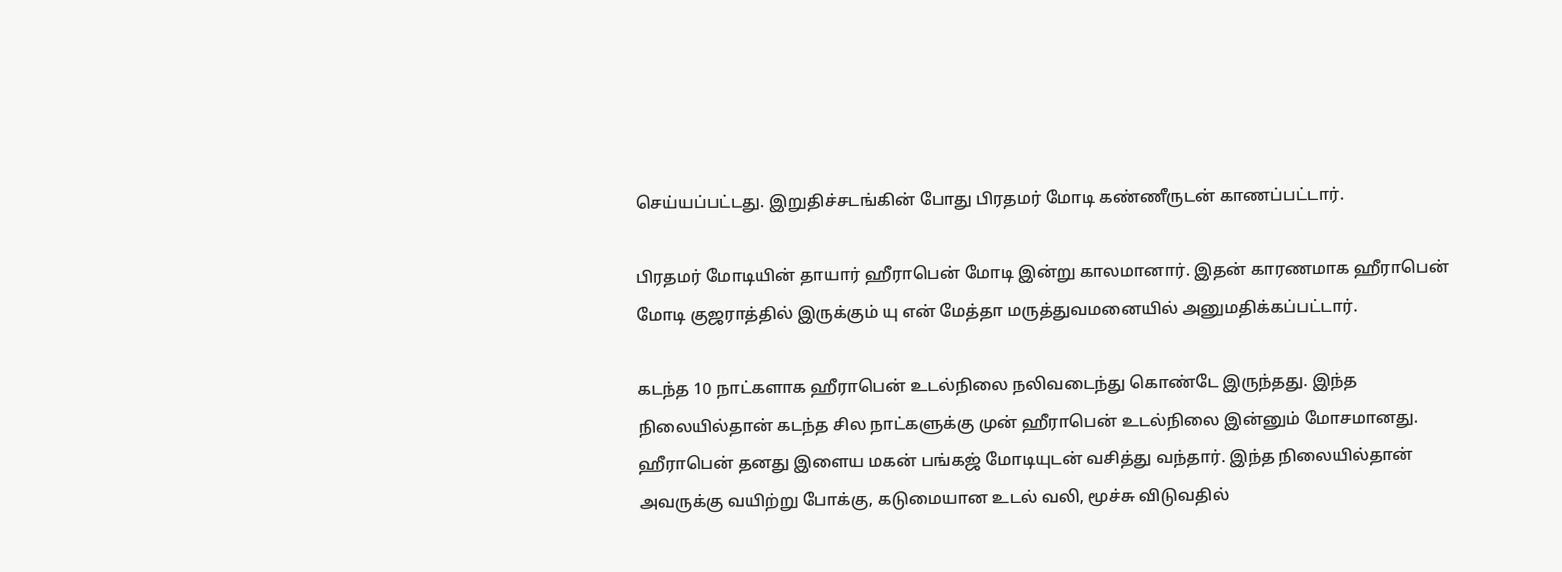செய்யப்பட்டது. இறுதிச்சடங்கின் போது பிரதமர் மோடி கண்ணீருடன் காணப்பட்டார்.

பிரதமர் மோடியின் தாயார் ஹீராபென் மோடி இன்று காலமானார். இதன் காரணமாக ஹீராபென் மோடி குஜராத்தில் இருக்கும் யு என் மேத்தா மருத்துவமனையில் அனுமதிக்கப்பட்டார்.

கடந்த 10 நாட்களாக ஹீராபென் உடல்நிலை நலிவடைந்து கொண்டே இருந்தது. இந்த நிலையில்தான் கடந்த சில நாட்களுக்கு முன் ஹீராபென் உடல்நிலை இன்னும் மோசமானது. ஹீராபென் தனது இளைய மகன் பங்கஜ் மோடியுடன் வசித்து வந்தார். இந்த நிலையில்தான் அவருக்கு வயிற்று போக்கு, கடுமையான உடல் வலி, மூச்சு விடுவதில்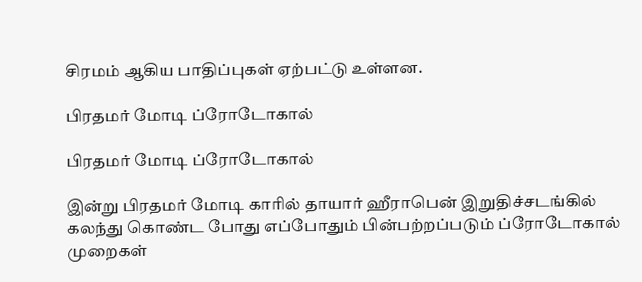சிரமம் ஆகிய பாதிப்புகள் ஏற்பட்டு உள்ளன.

பிரதமர் மோடி ப்ரோடோகால்

பிரதமர் மோடி ப்ரோடோகால்

இன்று பிரதமர் மோடி காரில் தாயார் ஹீராபென் இறுதிச்சடங்கில் கலந்து கொண்ட போது எப்போதும் பின்பற்றப்படும் ப்ரோடோகால் முறைகள்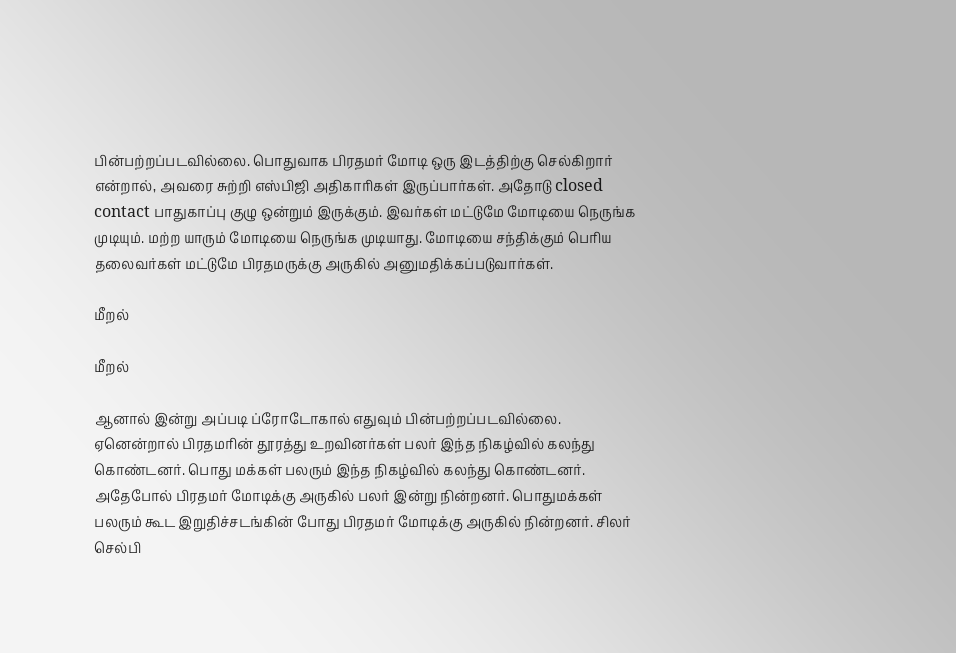பின்பற்றப்படவில்லை. பொதுவாக பிரதமர் மோடி ஒரு இடத்திற்கு செல்கிறார் என்றால், அவரை சுற்றி எஸ்பிஜி அதிகாரிகள் இருப்பார்கள். அதோடு closed contact பாதுகாப்பு குழு ஒன்றும் இருக்கும். இவர்கள் மட்டுமே மோடியை நெருங்க முடியும். மற்ற யாரும் மோடியை நெருங்க முடியாது. மோடியை சந்திக்கும் பெரிய தலைவர்கள் மட்டுமே பிரதமருக்கு அருகில் அனுமதிக்கப்படுவார்கள்.

மீறல்

மீறல்

ஆனால் இன்று அப்படி ப்ரோடோகால் எதுவும் பின்பற்றப்படவில்லை. ஏனென்றால் பிரதமரின் தூரத்து உறவினர்கள் பலர் இந்த நிகழ்வில் கலந்து கொண்டனர். பொது மக்கள் பலரும் இந்த நிகழ்வில் கலந்து கொண்டனர். அதேபோல் பிரதமர் மோடிக்கு அருகில் பலர் இன்று நின்றனர். பொதுமக்கள் பலரும் கூட இறுதிச்சடங்கின் போது பிரதமர் மோடிக்கு அருகில் நின்றனர். சிலர் செல்பி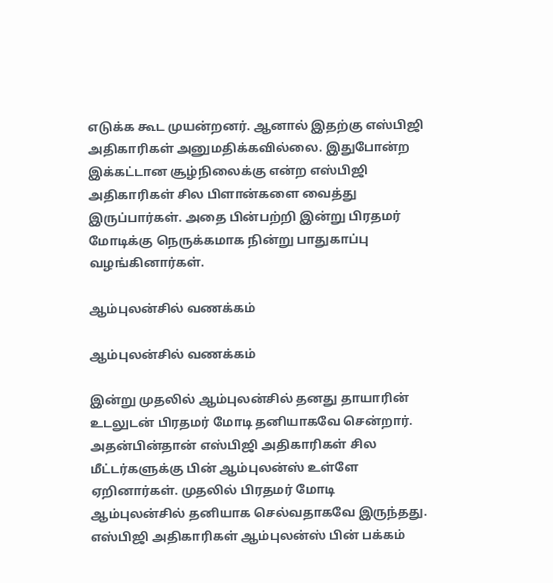எடுக்க கூட முயன்றனர். ஆனால் இதற்கு எஸ்பிஜி அதிகாரிகள் அனுமதிக்கவில்லை. இதுபோன்ற இக்கட்டான சூழ்நிலைக்கு என்ற எஸ்பிஜி அதிகாரிகள் சில பிளான்களை வைத்து இருப்பார்கள். அதை பின்பற்றி இன்று பிரதமர் மோடிக்கு நெருக்கமாக நின்று பாதுகாப்பு வழங்கினார்கள்.

ஆம்புலன்சில் வணக்கம்

ஆம்புலன்சில் வணக்கம்

இன்று முதலில் ஆம்புலன்சில் தனது தாயாரின் உடலுடன் பிரதமர் மோடி தனியாகவே சென்றார். அதன்பின்தான் எஸ்பிஜி அதிகாரிகள் சில மீட்டர்களுக்கு பின் ஆம்புலன்ஸ் உள்ளே ஏறினார்கள். முதலில் பிரதமர் மோடி ஆம்புலன்சில் தனியாக செல்வதாகவே இருந்தது. எஸ்பிஜி அதிகாரிகள் ஆம்புலன்ஸ் பின் பக்கம்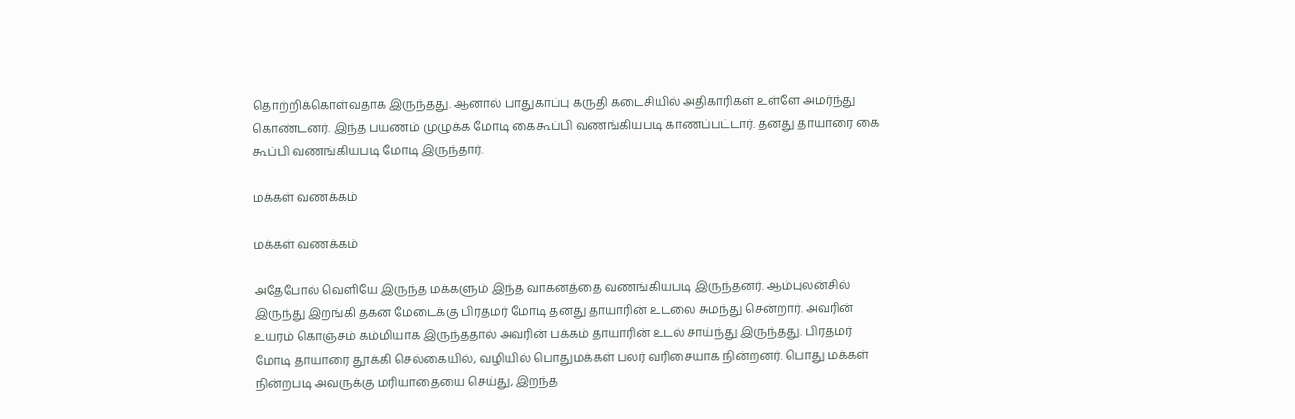தொற்றிக்கொள்வதாக இருந்தது. ஆனால் பாதுகாப்பு கருதி கடைசியில் அதிகாரிகள் உள்ளே அமர்ந்து கொண்டனர். இந்த பயணம் முழுக்க மோடி கைகூப்பி வணங்கியபடி காணப்பட்டார். தனது தாயாரை கை கூப்பி வணங்கியபடி மோடி இருந்தார்.

மக்கள் வணக்கம்

மக்கள் வணக்கம்

அதேபோல் வெளியே இருந்த மக்களும் இந்த வாகனத்தை வணங்கியபடி இருந்தனர். ஆம்புலன்சில் இருந்து இறங்கி தகன மேடைக்கு பிரதமர் மோடி தனது தாயாரின் உடலை சுமந்து சென்றார். அவரின் உயரம் கொஞ்சம் கம்மியாக இருந்ததால் அவரின் பக்கம் தாயாரின் உடல் சாய்ந்து இருந்தது. பிரதமர் மோடி தாயாரை தூக்கி செல்கையில், வழியில் பொதுமக்கள் பலர் வரிசையாக நின்றனர். பொது மக்கள் நின்றபடி அவருக்கு மரியாதையை செய்து, இறந்த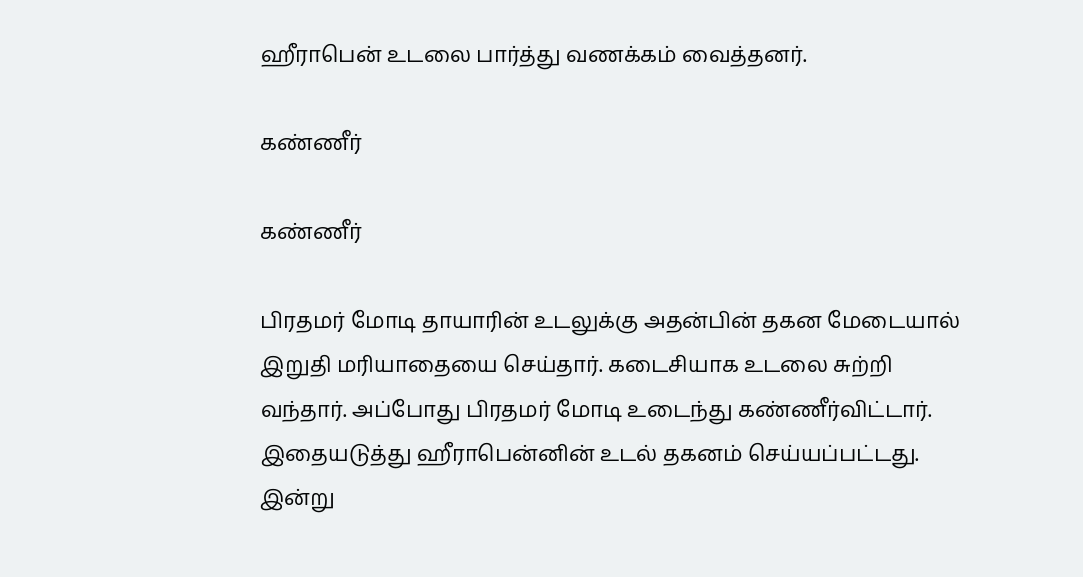ஹீராபென் உடலை பார்த்து வணக்கம் வைத்தனர்.

கண்ணீர்

கண்ணீர்

பிரதமர் மோடி தாயாரின் உடலுக்கு அதன்பின் தகன மேடையால் இறுதி மரியாதையை செய்தார். கடைசியாக உடலை சுற்றி வந்தார். அப்போது பிரதமர் மோடி உடைந்து கண்ணீர்விட்டார். இதையடுத்து ஹீராபென்னின் உடல் தகனம் செய்யப்பட்டது. இன்று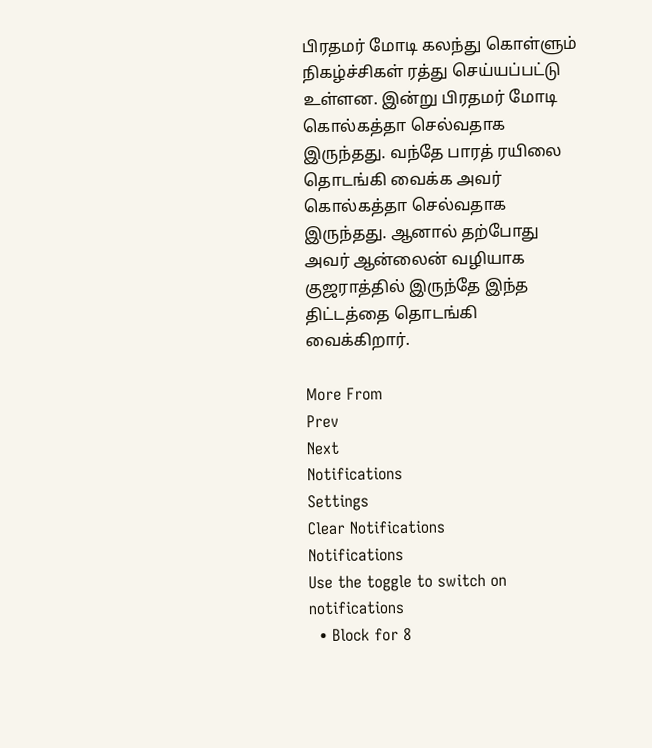பிரதமர் மோடி கலந்து கொள்ளும் நிகழ்ச்சிகள் ரத்து செய்யப்பட்டு உள்ளன. இன்று பிரதமர் மோடி கொல்கத்தா செல்வதாக இருந்தது. வந்தே பாரத் ரயிலை தொடங்கி வைக்க அவர் கொல்கத்தா செல்வதாக இருந்தது. ஆனால் தற்போது அவர் ஆன்லைன் வழியாக குஜராத்தில் இருந்தே இந்த திட்டத்தை தொடங்கி வைக்கிறார்.

More From
Prev
Next
Notifications
Settings
Clear Notifications
Notifications
Use the toggle to switch on notifications
  • Block for 8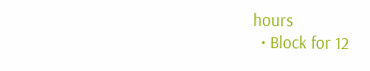hours
  • Block for 12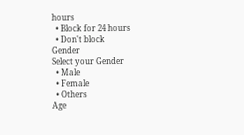hours
  • Block for 24 hours
  • Don't block
Gender
Select your Gender
  • Male
  • Female
  • Others
Age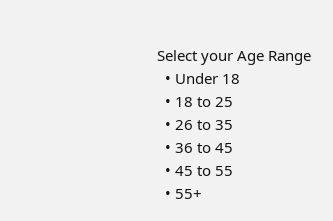Select your Age Range
  • Under 18
  • 18 to 25
  • 26 to 35
  • 36 to 45
  • 45 to 55
  • 55+